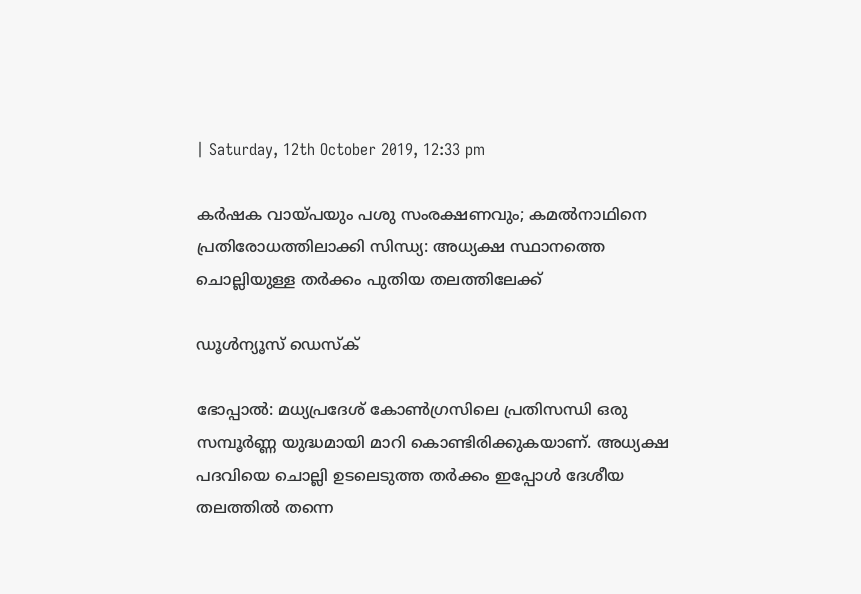| Saturday, 12th October 2019, 12:33 pm

കര്‍ഷക വായ്പയും പശു സംരക്ഷണവും; കമല്‍നാഥിനെ പ്രതിരോധത്തിലാക്കി സിന്ധ്യ: അധ്യക്ഷ സ്ഥാനത്തെ ചൊല്ലിയുള്ള തര്‍ക്കം പുതിയ തലത്തിലേക്ക്

ഡൂള്‍ന്യൂസ് ഡെസ്‌ക്

ഭോപ്പാല്‍: മധ്യപ്രദേശ് കോണ്‍ഗ്രസിലെ പ്രതിസന്ധി ഒരു സമ്പൂര്‍ണ്ണ യുദ്ധമായി മാറി കൊണ്ടിരിക്കുകയാണ്. അധ്യക്ഷ പദവിയെ ചൊല്ലി ഉടലെടുത്ത തര്‍ക്കം ഇപ്പോള്‍ ദേശീയ തലത്തില്‍ തന്നെ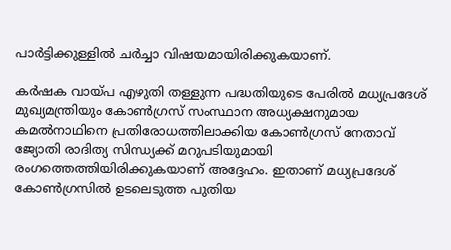പാര്‍ട്ടിക്കുള്ളില്‍ ചര്‍ച്ചാ വിഷയമായിരിക്കുകയാണ്.

കര്‍ഷക വായ്പ എഴുതി തള്ളുന്ന പദ്ധതിയുടെ പേരില്‍ മധ്യപ്രദേശ് മുഖ്യമന്ത്രിയും കോണ്‍ഗ്രസ് സംസ്ഥാന അധ്യക്ഷനുമായ കമല്‍നാഥിനെ പ്രതിരോധത്തിലാക്കിയ കോണ്‍ഗ്രസ് നേതാവ് ജ്യോതി രാദിത്യ സിന്ധ്യക്ക് മറുപടിയുമായി രംഗത്തെത്തിയിരിക്കുകയാണ് അദ്ദേഹം. ഇതാണ് മധ്യപ്രദേശ് കോണ്‍ഗ്രസില്‍ ഉടലെടുത്ത പുതിയ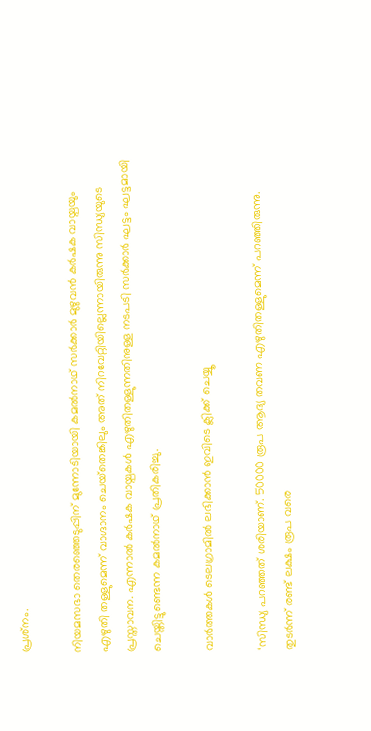പ്രശ്‌നം.

നിയമസഭാ തെരഞ്ഞെടുപ്പിന് മുന്നോടിയായി കമല്‍നാഥ് സര്‍ക്കാര്‍ മുഴുവന്‍ കര്‍ഷക വായ്പയും എഴുതി തള്ളുമെന്ന് വാഗ്ദാനം ചെയ്‌തെങ്കിലും അത് നിറവേറ്റിയില്ലെന്നായിരുന്നു സിന്ധ്യയുടെ പ്രസ്താവന. എന്നാല്‍ കര്‍ഷക വായ്പകള്‍ എഴുതിതള്ളുന്നതിനുള്ള നടപടി സര്‍ക്കാര്‍ ഘട്ടം ഘട്ടമായി ചെയ്തിട്ടുണ്ടെന്ന കമല്‍നാഥ് പ്രതികരിച്ചു.

വാര്‍ത്തകള്‍ ടെലഗ്രാമില്‍ ലഭിക്കാന്‍ ഇവിടെ ക്ലിക്ക് ചെയ്യൂ

‘സിന്ധ്യ പറഞ്ഞത് ശരിയാണ്. 50000 രൂപ ആദ്യ തവണ എഴുതിതള്ളുമെന്ന് പറഞ്ഞിരുന്നു. തുടര്‍ന്ന് രണ്ട് ലക്ഷം രൂപ വരെ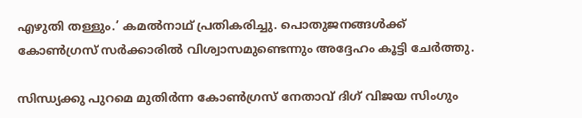എഴുതി തള്ളും.’ കമല്‍നാഥ് പ്രതികരിച്ചു. പൊതുജനങ്ങള്‍ക്ക് കോണ്‍ഗ്രസ് സര്‍ക്കാരില്‍ വിശ്വാസമുണ്ടെന്നും അദ്ദേഹം കൂട്ടി ചേര്‍ത്തു.

സിന്ധ്യക്കു പുറമെ മുതിര്‍ന്ന കോണ്‍ഗ്രസ് നേതാവ് ദിഗ് വിജയ സിംഗും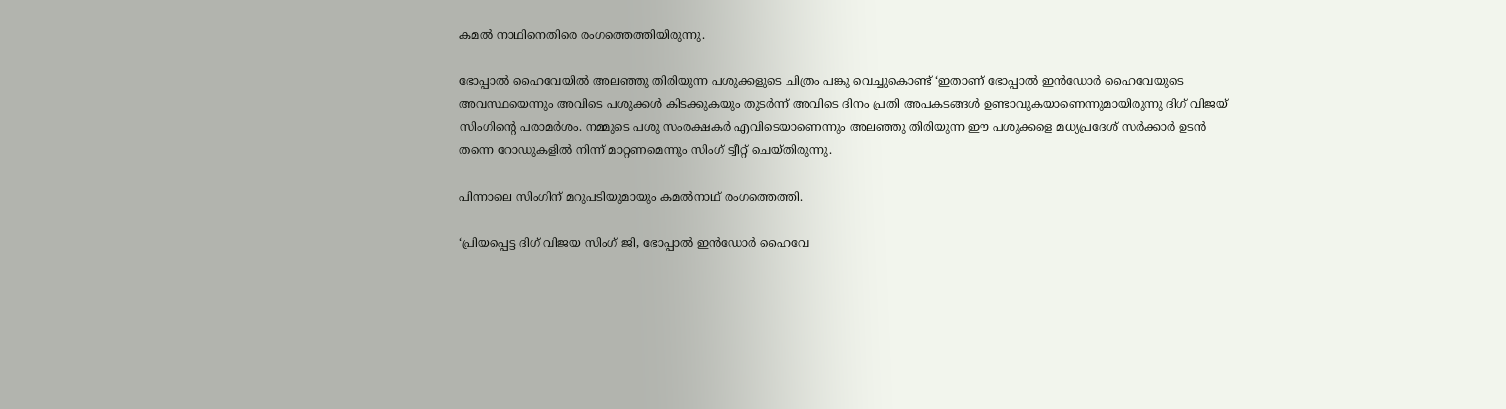കമല്‍ നാഥിനെതിരെ രംഗത്തെത്തിയിരുന്നു.

ഭോപ്പാല്‍ ഹൈവേയില്‍ അലഞ്ഞു തിരിയുന്ന പശുക്കളുടെ ചിത്രം പങ്കു വെച്ചുകൊണ്ട് ‘ഇതാണ് ഭോപ്പാല്‍ ഇന്‍ഡോര്‍ ഹൈവേയുടെ അവസ്ഥയെന്നും അവിടെ പശുക്കള്‍ കിടക്കുകയും തുടര്‍ന്ന് അവിടെ ദിനം പ്രതി അപകടങ്ങള്‍ ഉണ്ടാവുകയാണെന്നുമായിരുന്നു ദിഗ് വിജയ് സിംഗിന്റെ പരാമര്‍ശം. നമ്മുടെ പശു സംരക്ഷകര്‍ എവിടെയാണെന്നും അലഞ്ഞു തിരിയുന്ന ഈ പശുക്കളെ മധ്യപ്രദേശ് സര്‍ക്കാര്‍ ഉടന്‍ തന്നെ റോഡുകളില്‍ നിന്ന് മാറ്റണമെന്നും സിംഗ് ട്വീറ്റ് ചെയ്തിരുന്നു.

പിന്നാലെ സിംഗിന് മറുപടിയുമായും കമല്‍നാഥ് രംഗത്തെത്തി.

‘പ്രിയപ്പെട്ട ദിഗ് വിജയ സിംഗ് ജി, ഭോപ്പാല്‍ ഇന്‍ഡോര്‍ ഹൈവേ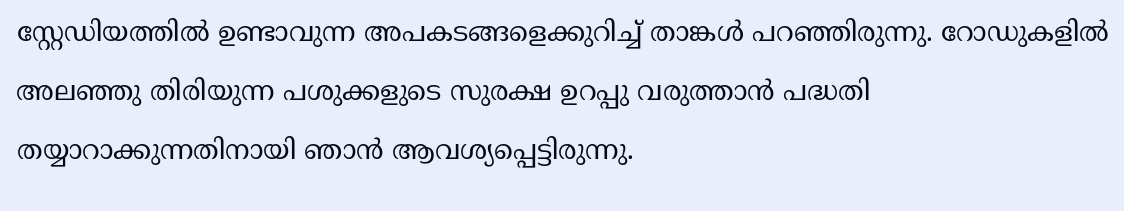സ്റ്റേഡിയത്തില്‍ ഉണ്ടാവുന്ന അപകടങ്ങളെക്കുറിച്ച് താങ്കള്‍ പറഞ്ഞിരുന്നു. റോഡുകളില്‍ അലഞ്ഞു തിരിയുന്ന പശുക്കളുടെ സുരക്ഷ ഉറപ്പു വരുത്താന്‍ പദ്ധതി തയ്യാറാക്കുന്നതിനായി ഞാന്‍ ആവശ്യപ്പെട്ടിരുന്നു.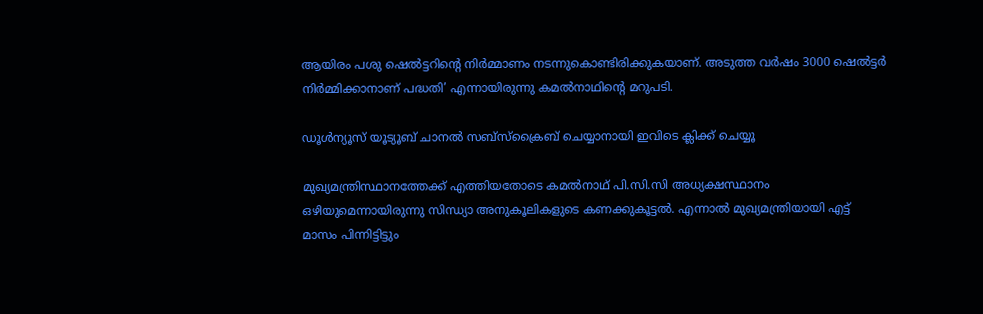ആയിരം പശു ഷെല്‍ട്ടറിന്റെ നിര്‍മ്മാണം നടന്നുകൊണ്ടിരിക്കുകയാണ്. അടുത്ത വര്‍ഷം 3000 ഷെല്‍ട്ടര്‍ നിര്‍മ്മിക്കാനാണ് പദ്ധതി’ എന്നായിരുന്നു കമല്‍നാഥിന്റെ മറുപടി.

ഡൂൾന്യൂസ് യൂട്യൂബ് ചാനൽ സബ്സ്ക്രൈബ് ചെയ്യാനായി ഇവിടെ ക്ലിക്ക് ചെയ്യൂ

മുഖ്യമന്ത്രിസ്ഥാനത്തേക്ക് എത്തിയതോടെ കമല്‍നാഥ് പി.സി.സി അധ്യക്ഷസ്ഥാനം ഒഴിയുമെന്നായിരുന്നു സിന്ധ്യാ അനുകൂലികളുടെ കണക്കുകൂട്ടല്‍. എന്നാല്‍ മുഖ്യമന്ത്രിയായി എട്ട് മാസം പിന്നിട്ടിട്ടും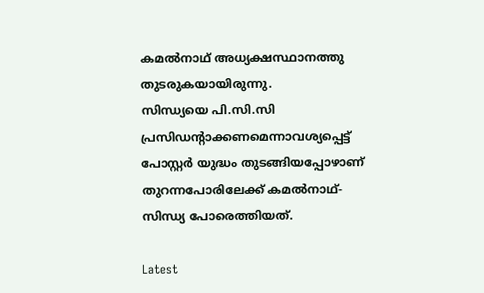കമല്‍നാഥ് അധ്യക്ഷസ്ഥാനത്തു തുടരുകയായിരുന്നു.
സിന്ധ്യയെ പി.സി.സി പ്രസിഡന്റാക്കണമെന്നാവശ്യപ്പെട്ട് പോസ്റ്റര്‍ യുദ്ധം തുടങ്ങിയപ്പോഴാണ് തുറന്നപോരിലേക്ക് കമല്‍നാഥ്-സിന്ധ്യ പോരെത്തിയത്.

Latest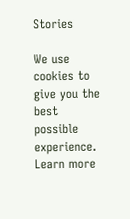Stories

We use cookies to give you the best possible experience. Learn more